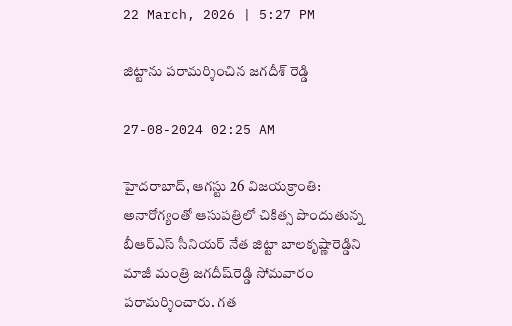22 March, 2026 | 5:27 PM

జిట్టాను పరామర్శించిన జగదీశ్ రెడ్డి

27-08-2024 02:25 AM

హైదరాబాద్, ఆగస్టు 26 విజయక్రాంతి: అనారోగ్యంతో ఆసుపత్రిలో చికిత్స పొందుతున్న బీఆర్‌ఎస్ సీనియర్ నేత జిట్టా బాలకృష్ణారెడ్డిని మాజీ మంత్రి జగదీష్‌రెడ్డి సోమవారం పరామర్శించారు. గత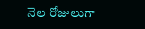నెల రోజులుగా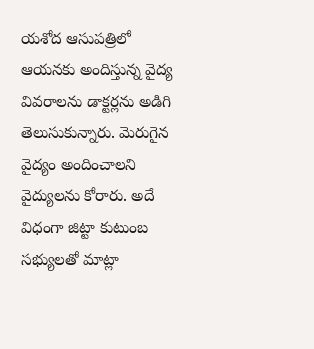యశోద ఆసుపత్రిలో ఆయనకు అందిస్తున్న వైద్య వివరాలను డాక్టర్లను అడిగి తెలుసుకున్నారు. మెరుగైన వైద్యం అందించాలని వైద్యులను కోరారు. అదే విధంగా జిట్టా కుటుంబ సభ్యులతో మాట్లా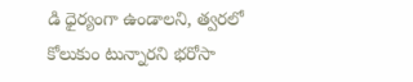డి ధైర్యంగా ఉండాలని, త్వరలో కోలుకుం టున్నారని భరోసా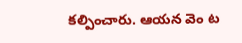కల్పించారు. ఆయన వెం ట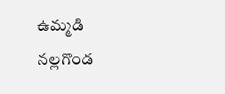ఉమ్మడి నల్లగొండ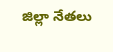జిల్లా నేతలు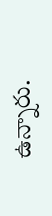ఉన్నారు.